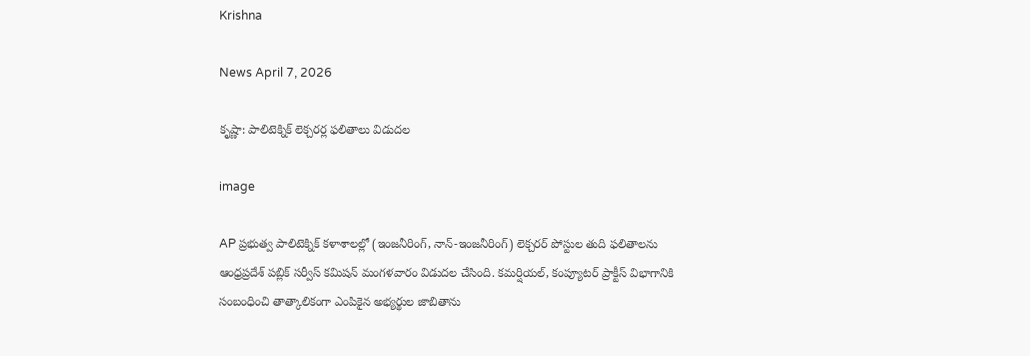Krishna

News April 7, 2026

కృష్ణా: పాలిటెక్నిక్ లెక్చరర్ల ఫలితాలు విడుదల

image

AP ప్రభుత్వ పాలిటెక్నిక్ కళాశాలల్లో (ఇంజనీరింగ్, నాన్-ఇంజనీరింగ్) లెక్చరర్ పోస్టుల తుది ఫలితాలను ఆంధ్రప్రదేశ్ పబ్లిక్ సర్వీస్ కమిషన్ మంగళవారం విడుదల చేసింది. కమర్షియల్, కంప్యూటర్ ప్రాక్టీస్ విభాగానికి సంబంధించి తాత్కాలికంగా ఎంపికైన అభ్యర్థుల జాబితాను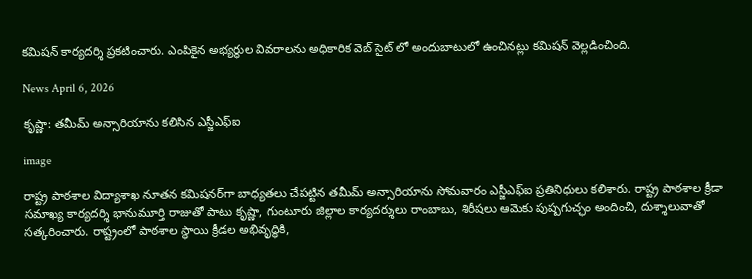కమిషన్ కార్యదర్శి ప్రకటించారు. ఎంపికైన అభ్యర్థుల వివరాలను అధికారిక వెబ్ సైట్ లో అందుబాటులో ఉంచినట్లు కమిషన్ వెల్లడించింది.

News April 6, 2026

కృష్ణా: తమీమ్ అన్సారియాను కలిసిన ఎస్జీఎఫ్ఐ

image

రాష్ట్ర పాఠశాల విద్యాశాఖ నూతన కమిషనర్‌గా బాధ్యతలు చేపట్టిన తమీమ్ అన్సారియాను సోమవారం ఎస్జీఎఫ్ఐ ప్రతినిధులు కలిశారు. రాష్ట్ర పాఠశాల క్రీడా సమాఖ్య కార్యదర్శి భానుమూర్తి రాజుతో పాటు కృష్ణా, గుంటూరు జిల్లాల కార్యదర్శులు రాంబాబు, శిరీషలు ఆమెకు పుష్పగుచ్ఛం అందించి, దుశ్శాలువాతో సత్కరించారు. రాష్ట్రంలో పాఠశాల స్థాయి క్రీడల అభివృద్ధికి,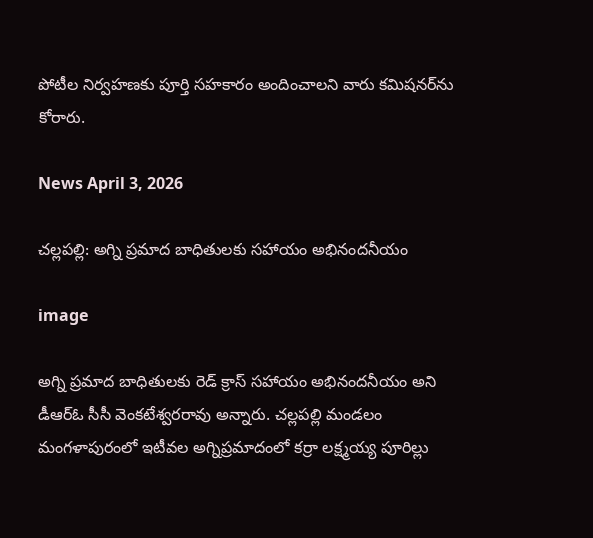పోటీల నిర్వహణకు పూర్తి సహకారం అందించాలని వారు కమిషనర్‌ను కోరారు.

News April 3, 2026

చల్లపల్లి: అగ్ని ప్రమాద బాధితులకు సహాయం అభినందనీయం

image

అగ్ని ప్రమాద బాధితులకు రెడ్ క్రాస్ సహాయం అభినందనీయం అని డీఆర్ఓ సీసీ వెంకటేశ్వరరావు అన్నారు. చల్లపల్లి మండలం మంగళాపురంలో ఇటీవల అగ్నిప్రమాదంలో కర్రా లక్ష్మయ్య పూరిల్లు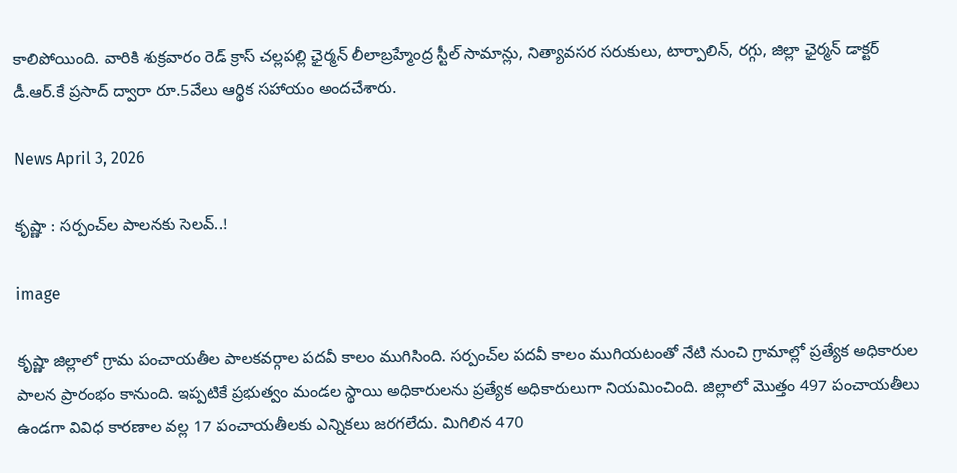కాలిపోయింది. వారికి శుక్రవారం రెడ్ క్రాస్ చల్లపల్లి ఛైర్మన్ లీలాబ్రహ్మేంద్ర స్టీల్ సామాన్లు, నిత్యావసర సరుకులు, టార్పాలిన్, రగ్గు, జిల్లా ఛైర్మన్ డాక్టర్ డీ.ఆర్.కే ప్రసాద్ ద్వారా రూ.5వేలు ఆర్థిక సహాయం అందచేశారు.

News April 3, 2026

కృష్ణా : సర్పంచ్‌ల పాలనకు సెలవ్..!

image

కృష్ణా జిల్లాలో గ్రామ పంచాయతీల పాలకవర్గాల పదవీ కాలం ముగిసింది. సర్పంచ్‌ల పదవీ కాలం ముగియటంతో నేటి నుంచి గ్రామాల్లో ప్రత్యేక అధికారుల పాలన ప్రారంభం కానుంది. ఇప్పటికే ప్రభుత్వం మండల స్థాయి అధికారులను ప్రత్యేక అధికారులుగా నియమించింది. జిల్లాలో మొత్తం 497 పంచాయతీలు ఉండగా వివిధ కారణాల వల్ల 17 పంచాయతీలకు ఎన్నికలు జరగలేదు. మిగిలిన 470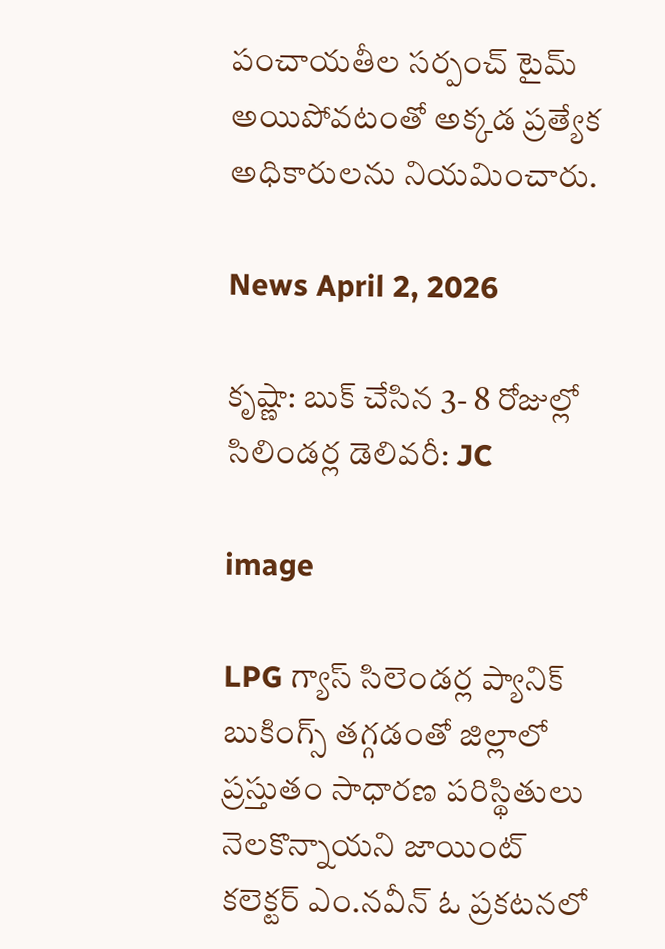పంచాయతీల సర్పంచ్ టైమ్ అయిపోవటంతో అక్కడ ప్రత్యేక అధికారులను నియమించారు.

News April 2, 2026

కృష్ణా: బుక్ చేసిన 3- 8 రోజుల్లో సిలిండర్ల డెలివరీ: JC

image

LPG గ్యాస్ సిలెండర్ల ప్యానిక్ బుకింగ్స్ తగ్గడంతో జిల్లాలో ప్రస్తుతం సాధారణ పరిస్థితులు నెలకొన్నాయని జాయింట్ కలెక్టర్ ఎం.నవీన్ ఓ ప్రకటనలో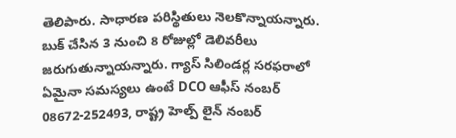తెలిపారు. సాధారణ పరిస్థితులు నెలకొన్నాయన్నారు. బుక్ చేసిన 3 నుంచి 8 రోజుల్లో డెలివరీలు జరుగుతున్నాయన్నారు. గ్యాస్ సిలిండర్ల సరఫరాలో ఏమైనా సమస్యలు ఉంటే DCO ఆఫీస్ నంబర్ 08672-252493, రాష్ట్ర హెల్ప్ లైన్ నంబర్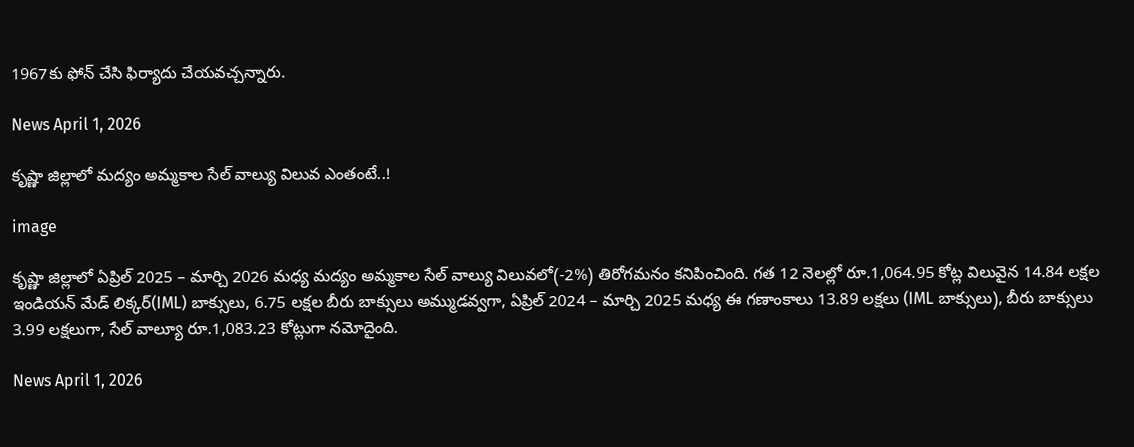1967కు ఫోన్ చేసి ఫిర్యాదు చేయవచ్చన్నారు.

News April 1, 2026

కృష్ణా జిల్లాలో మద్యం అమ్మకాల సేల్ వాల్యు విలువ ఎంతంటే..!

image

కృష్ణా జిల్లాలో ఏప్రిల్ 2025 – మార్చి 2026 మధ్య మద్యం అమ్మకాల సేల్ వాల్యు విలువలో(-2%) తిరోగమనం కనిపించింది. గత 12 నెలల్లో రూ.1,064.95 కోట్ల విలువైన 14.84 లక్షల ఇండియన్ మేడ్ లిక్కర్(IML) బాక్సులు, 6.75 లక్షల బీరు బాక్సులు అమ్ముడవ్వగా, ఏప్రిల్ 2024 – మార్చి 2025 మధ్య ఈ గణాంకాలు 13.89 లక్షలు (IML బాక్సులు), బీరు బాక్సులు 3.99 లక్షలుగా, సేల్ వాల్యూ రూ.1,083.23 కోట్లుగా నమోదైంది.

News April 1, 2026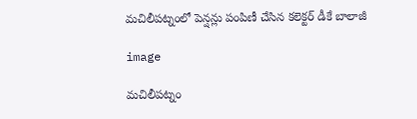మచిలీపట్నంలో పెన్షన్లు పంపిణీ చేసిన కలెక్టర్ డీకే బాలాజీ

image

మచిలీపట్నం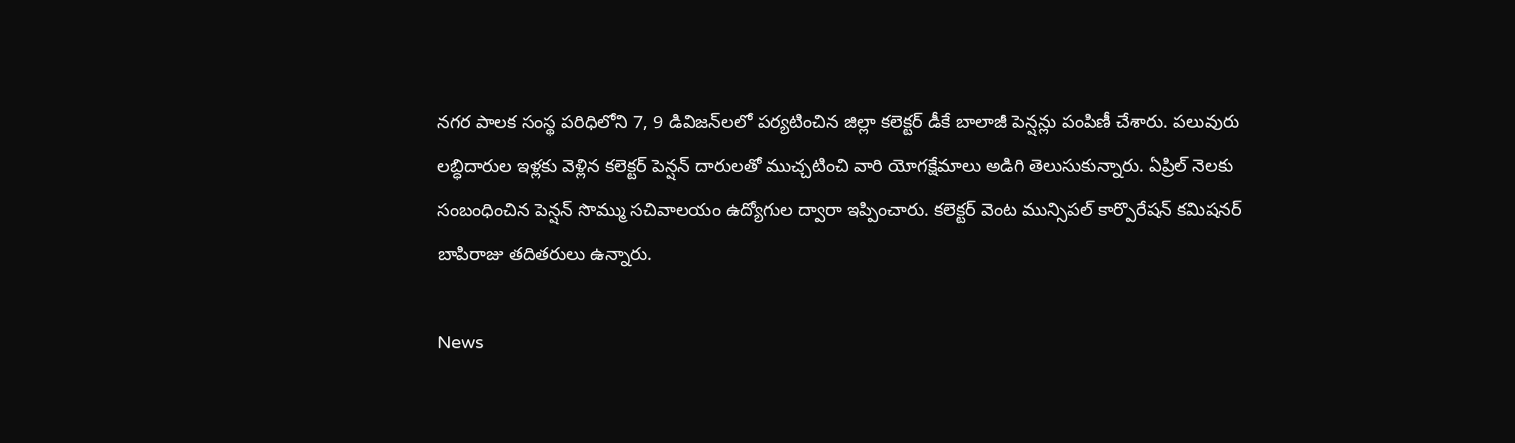నగర పాలక సంస్థ పరిధిలోని 7, 9 డివిజన్‌లలో పర్యటించిన జిల్లా కలెక్టర్ డీకే బాలాజీ పెన్షన్లు పంపిణీ చేశారు. పలువురు లబ్ధిదారుల ఇళ్లకు వెళ్లిన కలెక్టర్ పెన్షన్ దారులతో ముచ్చటించి వారి యోగక్షేమాలు అడిగి తెలుసుకున్నారు. ఏప్రిల్ నెలకు సంబంధించిన పెన్షన్ సొమ్ము సచివాలయం ఉద్యోగుల ద్వారా ఇప్పించారు. కలెక్టర్ వెంట మున్సిపల్ కార్పొరేషన్ కమిషనర్ బాపిరాజు తదితరులు ఉన్నారు.

News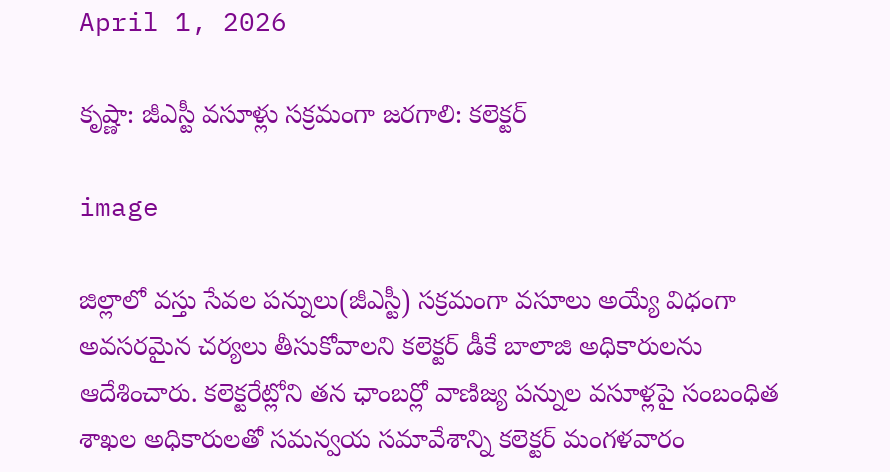April 1, 2026

కృష్ణా: జీఎస్టీ వసూళ్లు సక్రమంగా జరగాలి: కలెక్టర్

image

జిల్లాలో వస్తు సేవల పన్నులు(జీఎస్టీ) సక్రమంగా వసూలు అయ్యే విధంగా అవసరమైన చర్యలు తీసుకోవాలని కలెక్టర్ డీకే బాలాజి అధికారులను ఆదేశించారు. కలెక్టరేట్లోని తన ఛాంబర్లో వాణిజ్య పన్నుల వసూళ్లపై సంబంధిత శాఖల అధికారులతో సమన్వయ సమావేశాన్ని కలెక్టర్ మంగళవారం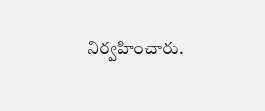నిర్వహించారు.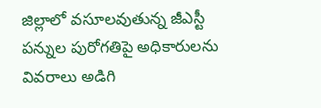జిల్లాలో వసూలవుతున్న జీఎస్టీ పన్నుల పురోగతిపై అధికారులను వివరాలు అడిగి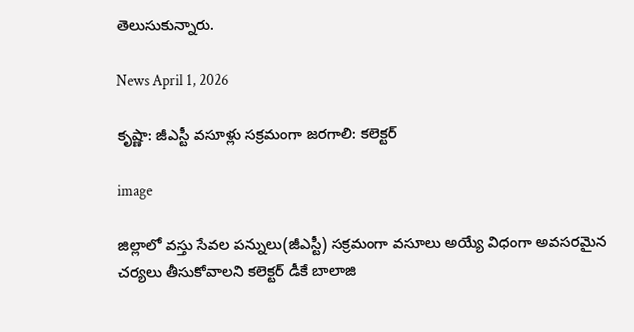తెలుసుకున్నారు.

News April 1, 2026

కృష్ణా: జీఎస్టీ వసూళ్లు సక్రమంగా జరగాలి: కలెక్టర్

image

జిల్లాలో వస్తు సేవల పన్నులు(జీఎస్టీ) సక్రమంగా వసూలు అయ్యే విధంగా అవసరమైన చర్యలు తీసుకోవాలని కలెక్టర్ డీకే బాలాజి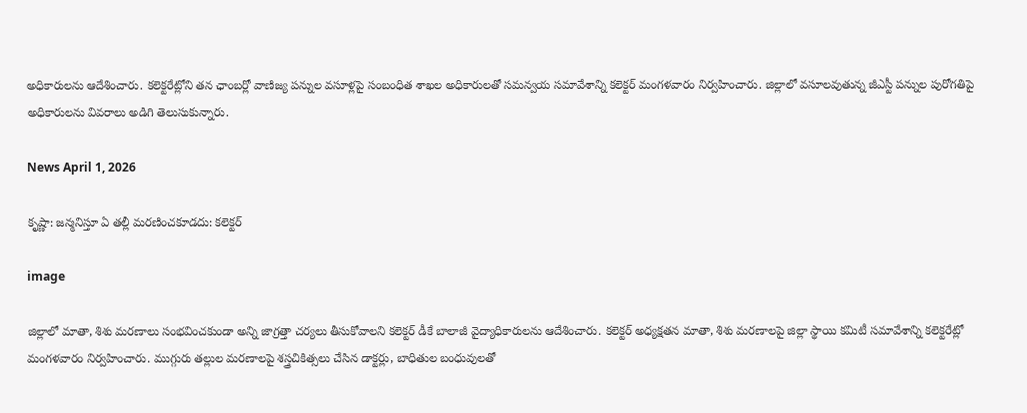అధికారులను ఆదేశించారు. కలెక్టరేట్లోని తన ఛాంబర్లో వాణిజ్య పన్నుల వసూళ్లపై సంబంధిత శాఖల అధికారులతో సమన్వయ సమావేశాన్ని కలెక్టర్ మంగళవారం నిర్వహించారు. జిల్లాలో వసూలవుతున్న జీఎస్టీ పన్నుల పురోగతిపై అధికారులను వివరాలు అడిగి తెలుసుకున్నారు.

News April 1, 2026

కృష్ణా: జన్మనిస్తూ ఏ తల్లీ మరణించకూడదు: కలెక్టర్

image

జిల్లాలో మాతా, శిశు మరణాలు సంభవించకుండా అన్ని జాగ్రత్తా చర్యలు తీసుకోవాలని కలెక్టర్ డీకే బాలాజీ వైద్యాధికారులను ఆదేశించారు. కలెక్టర్ అధ్యక్షతన మాతా, శిశు మరణాలపై జిల్లా స్థాయి కమిటీ సమావేశాన్ని కలెక్టరేట్లో మంగళవారం నిర్వహించారు. ముగ్గురు తల్లుల మరణాలపై శస్త్రచికిత్సలు చేసిన డాక్టర్లు, బాధితుల బంధువులతో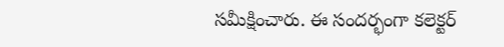సమీక్షించారు. ఈ సందర్భంగా కలెక్టర్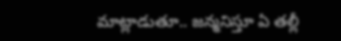మాట్లాడుతూ.. జన్మనిస్తూ ఏ తల్లీ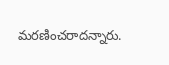మరణించరాదన్నారు.